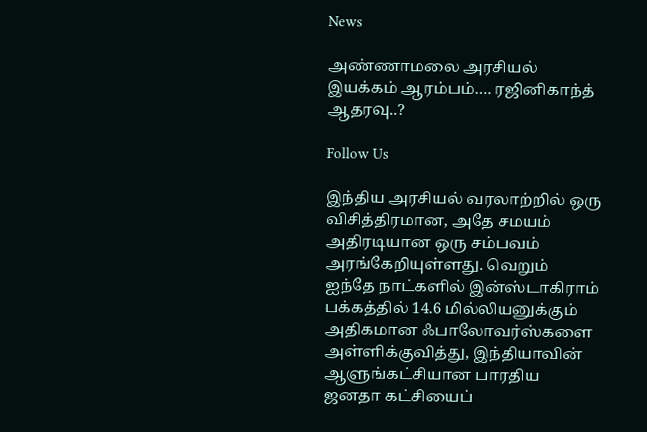News

அண்ணாமலை அரசியல் இயக்கம் ஆரம்பம்…. ரஜினிகாந்த் ஆதரவு..?

Follow Us

இந்திய அரசியல் வரலாற்றில் ஒரு விசித்திரமான, அதே சமயம் அதிரடியான ஒரு சம்பவம் அரங்கேறியுள்ளது. வெறும் ஐந்தே நாட்களில் இன்ஸ்டாகிராம் பக்கத்தில் 14.6 மில்லியனுக்கும் அதிகமான ஃபாலோவர்ஸ்களை அள்ளிக்குவித்து, இந்தியாவின் ஆளுங்கட்சியான பாரதிய ஜனதா கட்சியைப்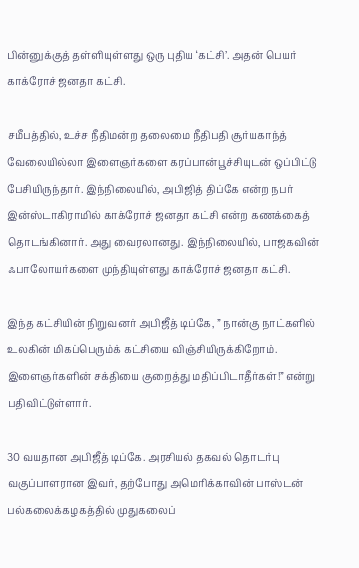பின்னுக்குத் தள்ளியுள்ளது ஒரு புதிய ‘கட்சி’. அதன் பெயர் காக்ரோச் ஜனதா கட்சி.

சமீபத்தில், உச்ச நீதிமன்ற தலைமை நீதிபதி சூர்யகாந்த் வேலையில்லா இளைஞர்களை கரப்பான்பூச்சியுடன் ஒப்பிட்டு பேசியிருந்தார். இந்நிலையில், அபிஜித் திப்கே என்ற நபர் இன்ஸ்டாகிராமில் காக்ரோச் ஜனதா கட்சி என்ற கணக்கைத் தொடங்கினார். அது வைரலானது. இந்நிலையில், பாஜகவின் ஃபாலோயர்களை முந்தியுள்ளது காக்ரோச் ஜனதா கட்சி.

இந்த கட்சியின் நிறுவனர் அபிஜீத் டிப்கே, ” நான்கு நாட்களில் உலகின் மிகப்பெரும்க் கட்சியை விஞ்சியிருக்கிறோம். இளைஞர்களின் சக்தியை குறைத்து மதிப்பிடாதீர்கள்!” என்று பதிவிட்டுள்ளார்.

30 வயதான அபிஜீத் டிப்கே. அரசியல் தகவல் தொடர்பு வகுப்பாளரான இவர், தற்போது அமெரிக்காவின் பாஸ்டன் பல்கலைக்கழகத்தில் முதுகலைப்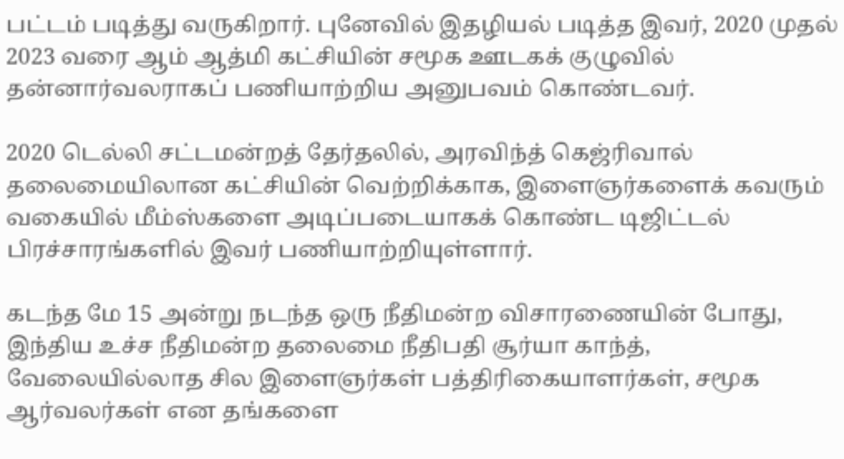பட்டம் படித்து வருகிறார். புனேவில் இதழியல் படித்த இவர், 2020 முதல் 2023 வரை ஆம் ஆத்மி கட்சியின் சமூக ஊடகக் குழுவில் தன்னார்வலராகப் பணியாற்றிய அனுபவம் கொண்டவர்.

2020 டெல்லி சட்டமன்றத் தேர்தலில், அரவிந்த் கெஜ்ரிவால் தலைமையிலான கட்சியின் வெற்றிக்காக, இளைஞர்களைக் கவரும் வகையில் மீம்ஸ்களை அடிப்படையாகக் கொண்ட டிஜிட்டல் பிரச்சாரங்களில் இவர் பணியாற்றியுள்ளார்.

கடந்த மே 15 அன்று நடந்த ஒரு நீதிமன்ற விசாரணையின் போது, இந்திய உச்ச நீதிமன்ற தலைமை நீதிபதி சூர்யா காந்த், வேலையில்லாத சில இளைஞர்கள் பத்திரிகையாளர்கள், சமூக ஆர்வலர்கள் என தங்களை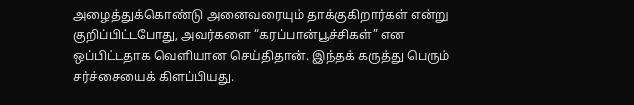அழைத்துக்கொண்டு அனைவரையும் தாக்குகிறார்கள் என்று குறிப்பிட்டபோது, அவர்களை “கரப்பான்பூச்சிகள்” என ஒப்பிட்டதாக வெளியான செய்திதான். இந்தக் கருத்து பெரும் சர்ச்சையைக் கிளப்பியது.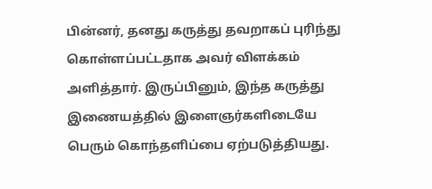பின்னர், தனது கருத்து தவறாகப் புரிந்து கொள்ளப்பட்டதாக அவர் விளக்கம் அளித்தார். இருப்பினும், இந்த கருத்து இணையத்தில் இளைஞர்களிடையே பெரும் கொந்தளிப்பை ஏற்படுத்தியது.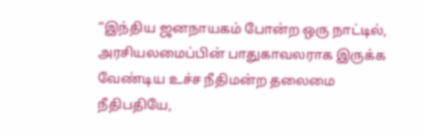“இந்திய ஜனநாயகம் போன்ற ஒரு நாட்டில், அரசியலமைப்பின் பாதுகாவலராக இருக்க வேண்டிய உச்ச நீதிமன்ற தலைமை நீதிபதியே,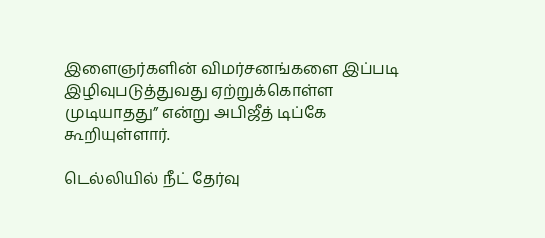இளைஞர்களின் விமர்சனங்களை இப்படி இழிவுபடுத்துவது ஏற்றுக்கொள்ள முடியாதது” என்று அபிஜீத் டிப்கே கூறியுள்ளார்.

டெல்லியில் நீட் தேர்வு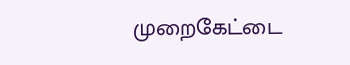முறைகேட்டை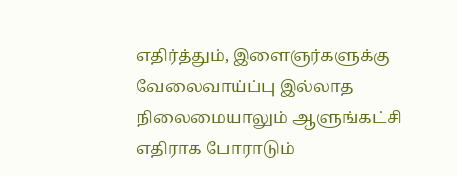எதிர்த்தும், இளைஞர்களுக்கு வேலைவாய்ப்பு இல்லாத நிலைமையாலும் ஆளுங்கட்சி எதிராக போராடும்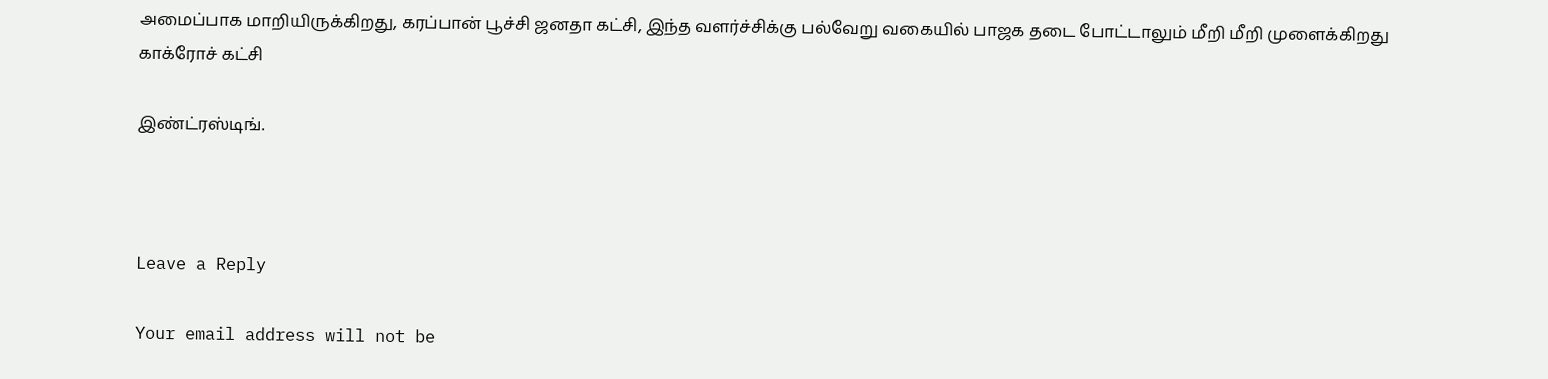அமைப்பாக மாறியிருக்கிறது, கரப்பான் பூச்சி ஜனதா கட்சி, இந்த வளர்ச்சிக்கு பல்வேறு வகையில் பாஜக தடை போட்டாலும் மீறி மீறி முளைக்கிறது காக்ரோச் கட்சி

இண்ட்ரஸ்டிங்.



Leave a Reply

Your email address will not be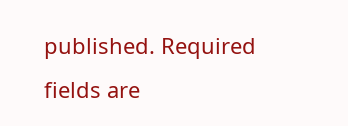published. Required fields are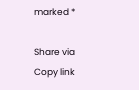marked *

Share via
Copy link